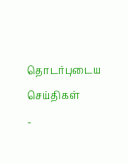தொடர்புடைய செய்திகள்
-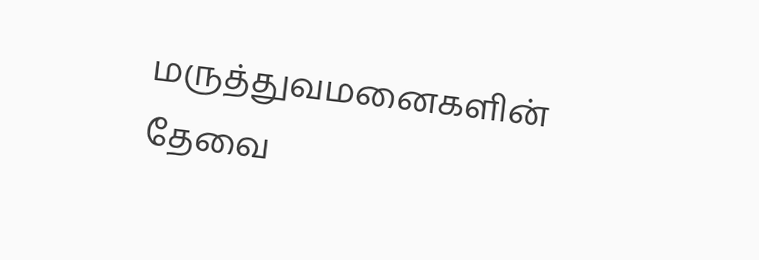மருத்துவமனைகளின் தேவை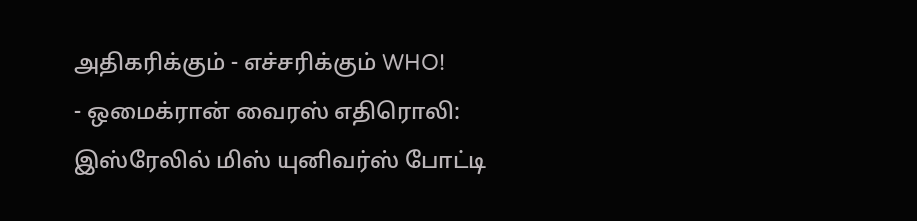அதிகரிக்கும் - எச்சரிக்கும் WHO!
- ஒமைக்ரான் வைரஸ் எதிரொலி: இஸ்ரேலில் மிஸ் யுனிவர்ஸ் போட்டி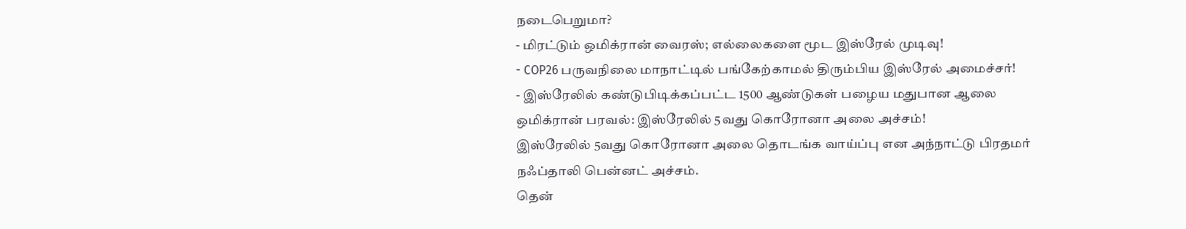நடைபெறுமா?
- மிரட்டும் ஒமிக்ரான் வைரஸ்; எல்லைகளை மூட இஸ்ரேல் முடிவு!
- COP26 பருவநிலை மாநாட்டில் பங்கேற்காமல் திரும்பிய இஸ்ரேல் அமைச்சர்!
- இஸ்ரேலில் கண்டுபிடிக்கப்பட்ட 1500 ஆண்டுகள் பழைய மதுபான ஆலை
ஒமிக்ரான் பரவல்: இஸ்ரேலில் 5வது கொரோனா அலை அச்சம்!
இஸ்ரேலில் 5வது கொரோனா அலை தொடங்க வாய்ப்பு என அந்நாட்டு பிரதமர் நஃப்தாலி பென்னட் அச்சம்.
தென்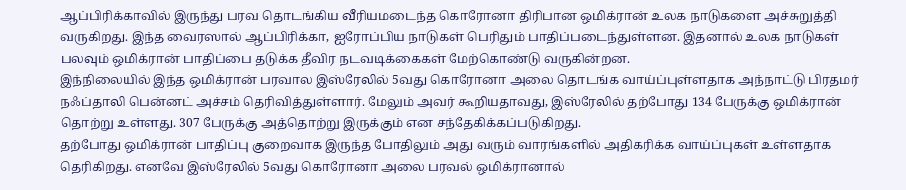ஆப்பிரிக்காவில் இருந்து பரவ தொடங்கிய வீரியமடைந்த கொரோனா திரிபான ஒமிக்ரான் உலக நாடுகளை அச்சுறுத்தி வருகிறது. இந்த வைரஸால் ஆப்பிரிக்கா, ஐரோப்பிய நாடுகள் பெரிதும் பாதிப்படைந்துள்ளன. இதனால் உலக நாடுகள் பலவும் ஒமிக்ரான் பாதிப்பை தடுக்க தீவிர நடவடிக்கைகள் மேற்கொண்டு வருகின்றன.
இந்நிலையில் இந்த ஒமிக்ரான் பரவால இஸ்ரேலில் 5வது கொரோனா அலை தொடங்க வாய்ப்புள்ளதாக அந்நாட்டு பிரதமர் நஃப்தாலி பென்னட் அச்சம் தெரிவித்துள்ளார். மேலும் அவர் கூறியதாவது, இஸ்ரேலில் தற்போது 134 பேருக்கு ஒமிக்ரான் தொற்று உள்ளது. 307 பேருக்கு அத்தொற்று இருக்கும் என சந்தேகிக்கப்படுகிறது.
தற்போது ஒமிக்ரான் பாதிப்பு குறைவாக இருந்த போதிலும் அது வரும் வாரங்களில் அதிகரிக்க வாய்ப்புகள் உள்ளதாக தெரிகிறது. எனவே இஸ்ரேலில் 5வது கொரோனா அலை பரவல் ஒமிக்ரானால்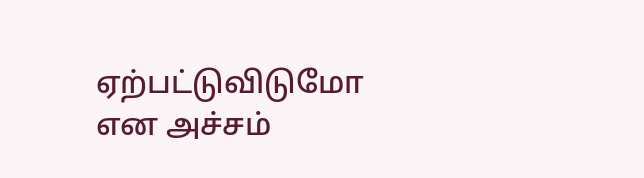ஏற்பட்டுவிடுமோ என அச்சம்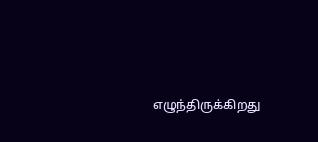எழுந்திருக்கிறது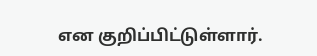என குறிப்பிட்டுள்ளார்.